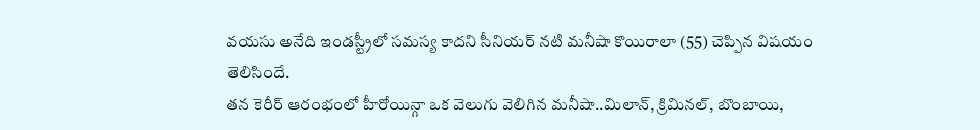వయసు అనేది ఇండస్ట్రీలో సమస్య కాదని సీనియర్ నటి మనీషా కొయిరాలా (55) చెప్పిన విషయం తెలిసిందే.
తన కెరీర్ ఆరంభంలో హీరోయిన్గా ఒక వెలుగు వెలిగిన మనీషా..మిలాన్, క్రిమినల్, బొంబాయి,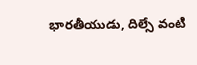భారతీయుడు, దిల్సే వంటి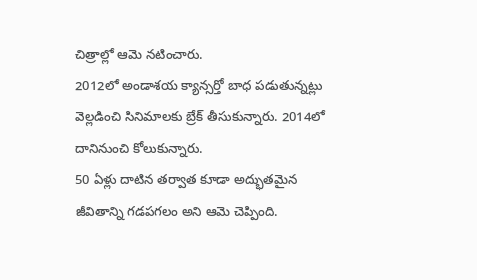చిత్రాల్లో ఆమె నటించారు.
2012లో అండాశయ క్యాన్సర్తో బాధ పడుతున్నట్లు వెల్లడించి సినిమాలకు బ్రేక్ తీసుకున్నారు. 2014లో దానినుంచి కోలుకున్నారు.
50 ఏళ్లు దాటిన తర్వాత కూడా అద్భుతమైన జీవితాన్ని గడపగలం అని ఆమె చెప్పింది.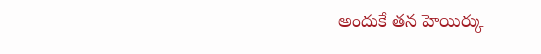అందుకే తన హెయిర్కు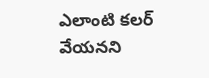ఎలాంటి కలర్ వేయనని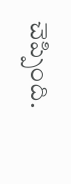చెప్పింది.